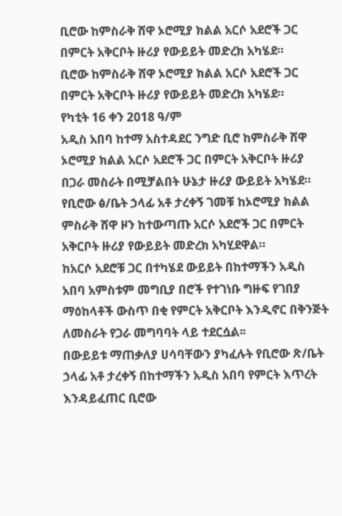ቢሮው ከምስራቅ ሸዋ ኦሮሚያ ክልል አርሶ አደሮች ጋር በምርት አቅርቦት ዙሪያ የውይይት መድረክ አካሄደ።
ቢሮው ከምስራቅ ሸዋ ኦሮሚያ ክልል አርሶ አደሮች ጋር በምርት አቅርቦት ዙሪያ የውይይት መድረክ አካሄደ።
የካቲት 16 ቀን 2018 ዓ/ም
አዲስ አበባ ከተማ አስተዳደር ንግድ ቢሮ ከምስራቅ ሸዋ ኦሮሚያ ክልል አርሶ አደሮች ጋር በምርት አቅርቦት ዙሪያ በጋራ መስራት በሚቻልበት ሁኔታ ዙሪያ ውይይት አካሄደ።
የቢሮው ፅ/ቤት ኃላፊ አቶ ታረቀኝ ገመቹ ከኦሮሚያ ክልል ምስራቅ ሸዋ ዞን ከተውጣጡ አርሶ አደሮች ጋር በምርት አቅርቦት ዙሪያ የውይይት መድረክ አካሂደዋል።
ከአርሶ አደሮቹ ጋር በተካሄደ ውይይት በከተማችን አዲስ አበባ አምስቱም መግቢያ በሮች የተገነቡ ግዙፍ የገበያ ማዕከላቶች ውስጥ በቂ የምርት አቅርቦት እንዲኖር በቅንጅት ለመስራት የጋራ መግባባት ላይ ተደርሷል፡፡
በውይይቱ ማጠቃለያ ሀሳባቸውን ያካፈሉት የቢሮው ጽ/ቤት ኃላፊ አቶ ታረቀኝ በከተማችን አዲስ አበባ የምርት እጥረት እንዳይፈጠር ቢሮው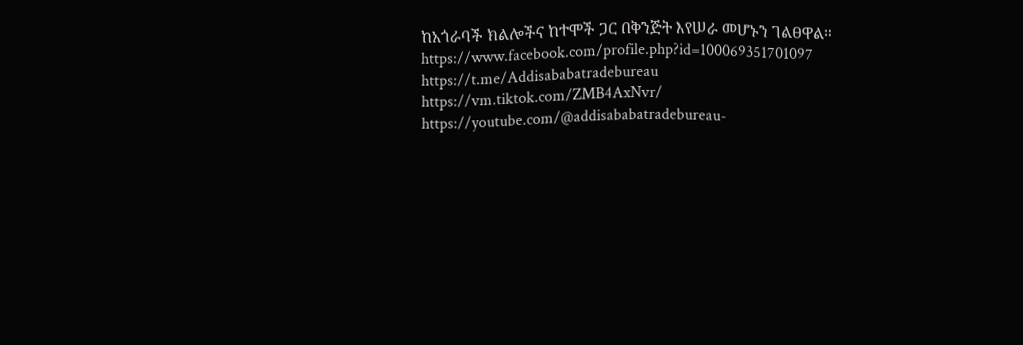ከአጎራባች ክልሎችና ከተሞች ጋር በቅንጅት እየሠራ መሆኑን ገልፀዋል።
https://www.facebook.com/profile.php?id=100069351701097
https://t.me/Addisababatradebureau
https://vm.tiktok.com/ZMB4AxNvr/
https://youtube.com/@addisababatradebureau-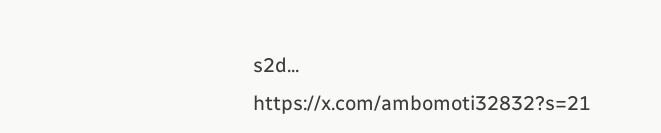s2d...
https://x.com/ambomoti32832?s=21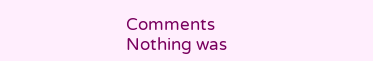Comments
Nothing was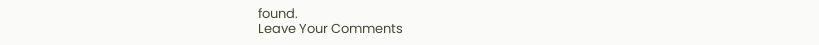found.
Leave Your Comments